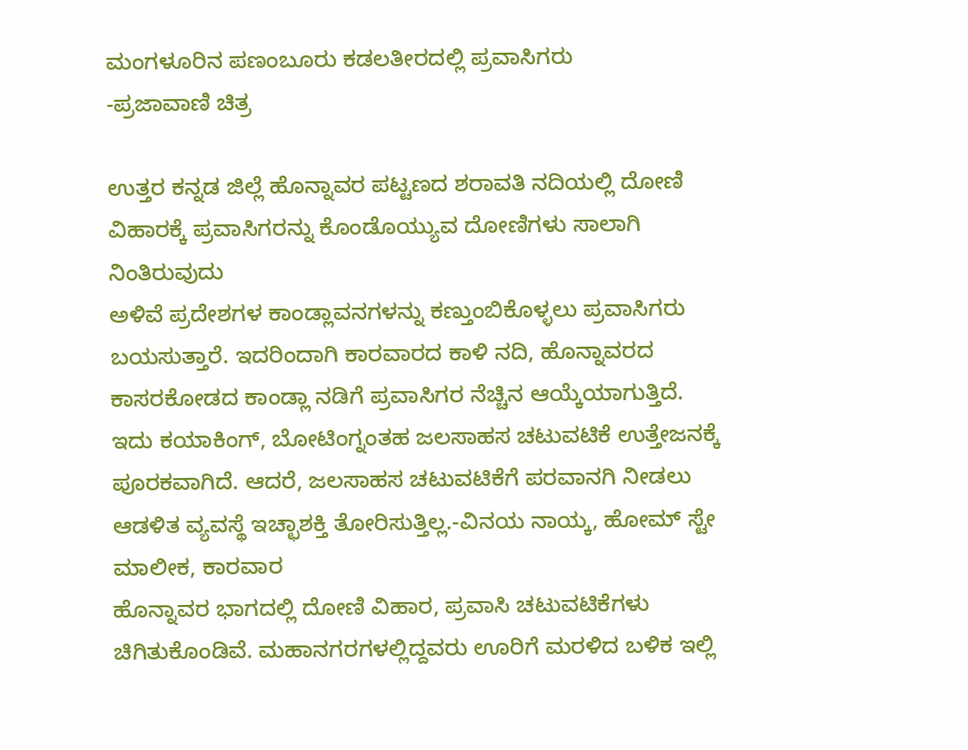ಮಂಗಳೂರಿನ ಪಣಂಬೂರು ಕಡಲತೀರದಲ್ಲಿ ಪ್ರವಾಸಿಗರು
-ಪ್ರಜಾವಾಣಿ ಚಿತ್ರ

ಉತ್ತರ ಕನ್ನಡ ಜಿಲ್ಲೆ ಹೊನ್ನಾವರ ಪಟ್ಟಣದ ಶರಾವತಿ ನದಿಯಲ್ಲಿ ದೋಣಿ ವಿಹಾರಕ್ಕೆ ಪ್ರವಾಸಿಗರನ್ನು ಕೊಂಡೊಯ್ಯುವ ದೋಣಿಗಳು ಸಾಲಾಗಿ ನಿಂತಿರುವುದು
ಅಳಿವೆ ಪ್ರದೇಶಗಳ ಕಾಂಡ್ಲಾವನಗಳನ್ನು ಕಣ್ತುಂಬಿಕೊಳ್ಳಲು ಪ್ರವಾಸಿಗರು ಬಯಸುತ್ತಾರೆ. ಇದರಿಂದಾಗಿ ಕಾರವಾರದ ಕಾಳಿ ನದಿ, ಹೊನ್ನಾವರದ ಕಾಸರಕೋಡದ ಕಾಂಡ್ಲಾ ನಡಿಗೆ ಪ್ರವಾಸಿಗರ ನೆಚ್ಚಿನ ಆಯ್ಕೆಯಾಗುತ್ತಿದೆ. ಇದು ಕಯಾಕಿಂಗ್, ಬೋಟಿಂಗ್ನಂತಹ ಜಲಸಾಹಸ ಚಟುವಟಿಕೆ ಉತ್ತೇಜನಕ್ಕೆ ಪೂರಕವಾಗಿದೆ. ಆದರೆ, ಜಲಸಾಹಸ ಚಟುವಟಿಕೆಗೆ ಪರವಾನಗಿ ನೀಡಲು ಆಡಳಿತ ವ್ಯವಸ್ಥೆ ಇಚ್ಛಾಶಕ್ತಿ ತೋರಿಸುತ್ತಿಲ್ಲ.-ವಿನಯ ನಾಯ್ಕ, ಹೋಮ್ ಸ್ಟೇ ಮಾಲೀಕ, ಕಾರವಾರ
ಹೊನ್ನಾವರ ಭಾಗದಲ್ಲಿ ದೋಣಿ ವಿಹಾರ, ಪ್ರವಾಸಿ ಚಟುವಟಿಕೆಗಳು ಚಿಗಿತುಕೊಂಡಿವೆ. ಮಹಾನಗರಗಳಲ್ಲಿದ್ದವರು ಊರಿಗೆ ಮರಳಿದ ಬಳಿಕ ಇಲ್ಲಿ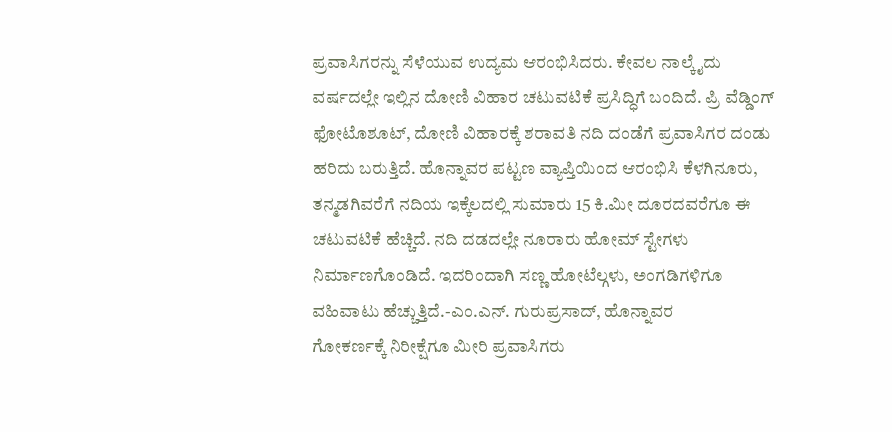ಪ್ರವಾಸಿಗರನ್ನು ಸೆಳೆಯುವ ಉದ್ಯಮ ಆರಂಭಿಸಿದರು. ಕೇವಲ ನಾಲ್ಕೈದು ವರ್ಷದಲ್ಲೇ ಇಲ್ಲಿನ ದೋಣಿ ವಿಹಾರ ಚಟುವಟಿಕೆ ಪ್ರಸಿದ್ಧಿಗೆ ಬಂದಿದೆ. ಪ್ರಿ ವೆಡ್ಡಿಂಗ್ ಫೋಟೊಶೂಟ್, ದೋಣಿ ವಿಹಾರಕ್ಕೆ ಶರಾವತಿ ನದಿ ದಂಡೆಗೆ ಪ್ರವಾಸಿಗರ ದಂಡು ಹರಿದು ಬರುತ್ತಿದೆ. ಹೊನ್ನಾವರ ಪಟ್ಟಣ ವ್ಯಾಪ್ತಿಯಿಂದ ಆರಂಭಿಸಿ ಕೆಳಗಿನೂರು, ತನ್ಮಡಗಿವರೆಗೆ ನದಿಯ ಇಕ್ಕೆಲದಲ್ಲಿ ಸುಮಾರು 15 ಕಿ.ಮೀ ದೂರದವರೆಗೂ ಈ ಚಟುವಟಿಕೆ ಹೆಚ್ಚಿದೆ. ನದಿ ದಡದಲ್ಲೇ ನೂರಾರು ಹೋಮ್ ಸ್ಟೇಗಳು ನಿರ್ಮಾಣಗೊಂಡಿದೆ. ಇದರಿಂದಾಗಿ ಸಣ್ಣ ಹೋಟೆಲ್ಗಳು, ಅಂಗಡಿಗಳಿಗೂ ವಹಿವಾಟು ಹೆಚ್ಚುತ್ತಿದೆ.-ಎಂ.ಎನ್. ಗುರುಪ್ರಸಾದ್, ಹೊನ್ನಾವರ
ಗೋಕರ್ಣಕ್ಕೆ ನಿರೀಕ್ಷೆಗೂ ಮೀರಿ ಪ್ರವಾಸಿಗರು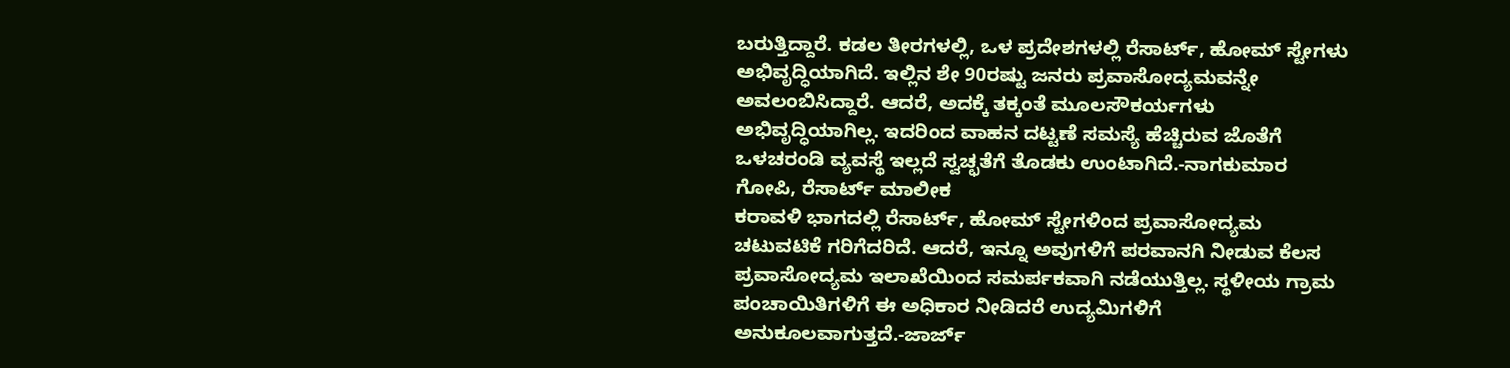ಬರುತ್ತಿದ್ದಾರೆ. ಕಡಲ ತೀರಗಳಲ್ಲಿ, ಒಳ ಪ್ರದೇಶಗಳಲ್ಲಿ ರೆಸಾರ್ಟ್, ಹೋಮ್ ಸ್ಟೇಗಳು ಅಭಿವೃದ್ಧಿಯಾಗಿದೆ. ಇಲ್ಲಿನ ಶೇ 90ರಷ್ಟು ಜನರು ಪ್ರವಾಸೋದ್ಯಮವನ್ನೇ ಅವಲಂಬಿಸಿದ್ದಾರೆ. ಆದರೆ, ಅದಕ್ಕೆ ತಕ್ಕಂತೆ ಮೂಲಸೌಕರ್ಯಗಳು ಅಭಿವೃದ್ಧಿಯಾಗಿಲ್ಲ. ಇದರಿಂದ ವಾಹನ ದಟ್ಟಣೆ ಸಮಸ್ಯೆ ಹೆಚ್ಚಿರುವ ಜೊತೆಗೆ ಒಳಚರಂಡಿ ವ್ಯವಸ್ಥೆ ಇಲ್ಲದೆ ಸ್ವಚ್ಛತೆಗೆ ತೊಡಕು ಉಂಟಾಗಿದೆ.-ನಾಗಕುಮಾರ ಗೋಪಿ, ರೆಸಾರ್ಟ್ ಮಾಲೀಕ
ಕರಾವಳಿ ಭಾಗದಲ್ಲಿ ರೆಸಾರ್ಟ್, ಹೋಮ್ ಸ್ಟೇಗಳಿಂದ ಪ್ರವಾಸೋದ್ಯಮ ಚಟುವಟಿಕೆ ಗರಿಗೆದರಿದೆ. ಆದರೆ, ಇನ್ನೂ ಅವುಗಳಿಗೆ ಪರವಾನಗಿ ನೀಡುವ ಕೆಲಸ ಪ್ರವಾಸೋದ್ಯಮ ಇಲಾಖೆಯಿಂದ ಸಮರ್ಪಕವಾಗಿ ನಡೆಯುತ್ತಿಲ್ಲ. ಸ್ಥಳೀಯ ಗ್ರಾಮ ಪಂಚಾಯಿತಿಗಳಿಗೆ ಈ ಅಧಿಕಾರ ನೀಡಿದರೆ ಉದ್ಯಮಿಗಳಿಗೆ ಅನುಕೂಲವಾಗುತ್ತದೆ.-ಜಾರ್ಜ್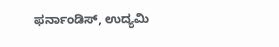ಫರ್ನಾಂಡಿಸ್, ಉದ್ಯಮಿ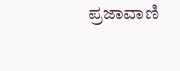ಪ್ರಜಾವಾಣಿ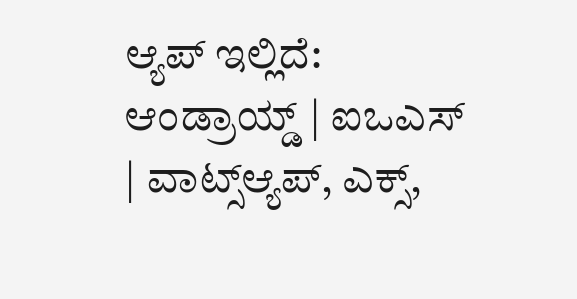ಆ್ಯಪ್ ಇಲ್ಲಿದೆ: ಆಂಡ್ರಾಯ್ಡ್ | ಐಒಎಸ್ | ವಾಟ್ಸ್ಆ್ಯಪ್, ಎಕ್ಸ್,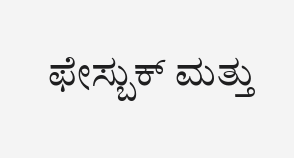ಫೇಸ್ಬುಕ್ ಮತ್ತು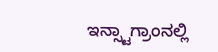ಇನ್ಸ್ಟಾಗ್ರಾಂನಲ್ಲಿ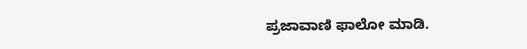ಪ್ರಜಾವಾಣಿ ಫಾಲೋ ಮಾಡಿ.